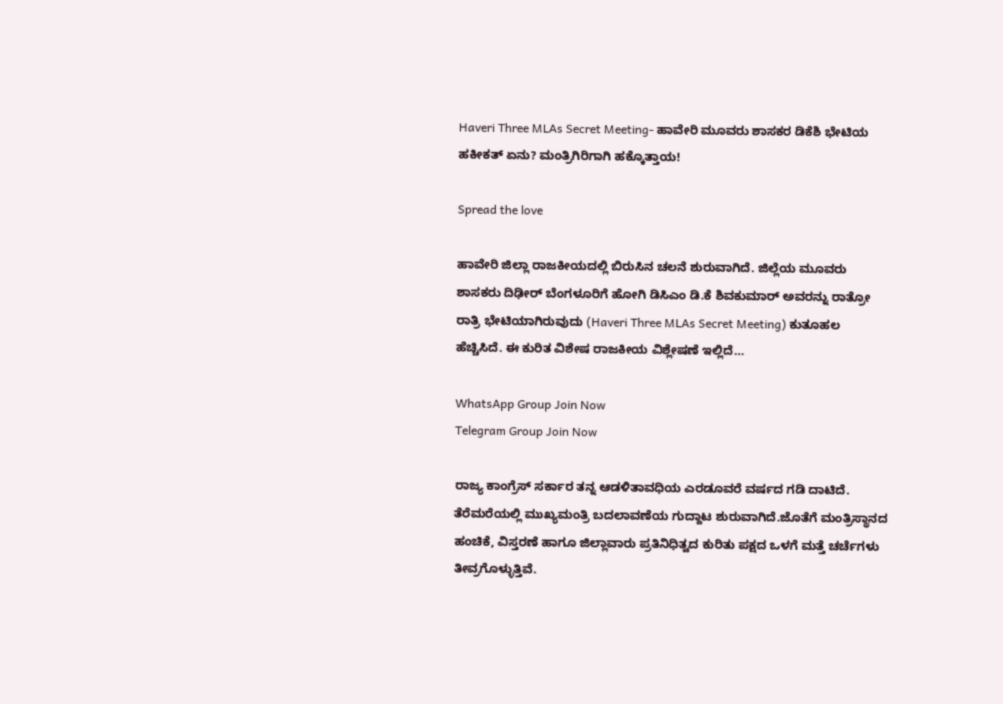Haveri Three MLAs Secret Meeting- ಹಾವೇರಿ ಮೂವರು ಶಾಸಕರ ಡಿಕೆಶಿ ಭೇಟಿಯ ಹಕೀಕತ್ ಏನು? ಮಂತ್ರಿಗಿರಿಗಾಗಿ ಹಕ್ಕೊತ್ತಾಯ!

Spread the love

ಹಾವೇರಿ ಜಿಲ್ಲಾ ರಾಜಕೀಯದಲ್ಲಿ ಬಿರುಸಿನ ಚಲನೆ ಶುರುವಾಗಿದೆ. ಜಿಲ್ಲೆಯ ಮೂವರು ಶಾಸಕರು ದಿಢೀರ್ ಬೆಂಗಳೂರಿಗೆ ಹೋಗಿ ಡಿಸಿಎಂ ಡಿ.ಕೆ ಶಿವಕುಮಾರ್ ಅವರನ್ನು ರಾತ್ರೋ ರಾತ್ರಿ ಭೇಟಿಯಾಗಿರುವುದು (Haveri Three MLAs Secret Meeting) ಕುತೂಹಲ ಹೆಚ್ಚಿಸಿದೆ. ಈ ಕುರಿತ ವಿಶೇಷ ರಾಜಕೀಯ ವಿಶ್ಲೇಷಣೆ ಇಲ್ಲಿದೆ…

WhatsApp Group Join Now
Telegram Group Join Now

ರಾಜ್ಯ ಕಾಂಗ್ರೆಸ್ ಸರ್ಕಾರ ತನ್ನ ಆಡಳಿತಾವಧಿಯ ಎರಡೂವರೆ ವರ್ಷದ ಗಡಿ ದಾಟಿದೆ. ತೆರೆಮರೆಯಲ್ಲಿ ಮುಖ್ಯಮಂತ್ರಿ ಬದಲಾವಣೆಯ ಗುದ್ದಾಟ ಶುರುವಾಗಿದೆ.ಜೊತೆಗೆ ಮಂತ್ರಿಸ್ಥಾನದ ಹಂಚಿಕೆ, ವಿಸ್ತರಣೆ ಹಾಗೂ ಜಿಲ್ಲಾವಾರು ಪ್ರತಿನಿಧಿತ್ವದ ಕುರಿತು ಪಕ್ಷದ ಒಳಗೆ ಮತ್ತೆ ಚರ್ಚೆಗಳು ತೀವ್ರಗೊಳ್ಳುತ್ತಿವೆ.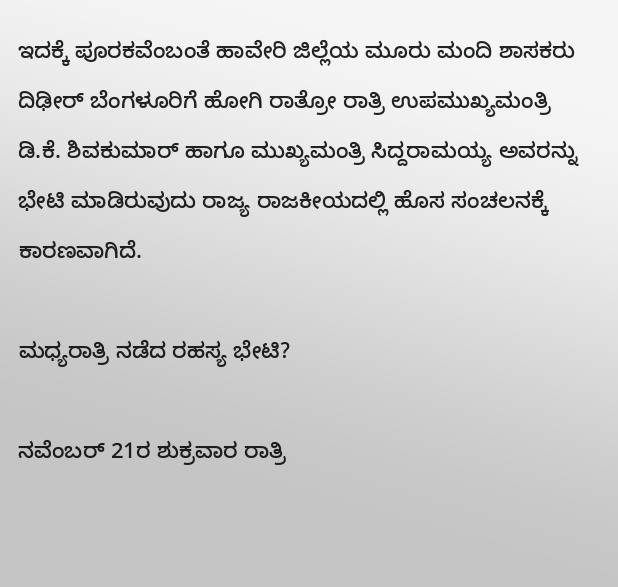ಇದಕ್ಕೆ ಪೂರಕವೆಂಬಂತೆ ಹಾವೇರಿ ಜಿಲ್ಲೆಯ ಮೂರು ಮಂದಿ ಶಾಸಕರು ದಿಢೀರ್ ಬೆಂಗಳೂರಿಗೆ ಹೋಗಿ ರಾತ್ರೋ ರಾತ್ರಿ ಉಪಮುಖ್ಯಮಂತ್ರಿ ಡಿ.ಕೆ. ಶಿವಕುಮಾರ್ ಹಾಗೂ ಮುಖ್ಯಮಂತ್ರಿ ಸಿದ್ದರಾಮಯ್ಯ ಅವರನ್ನು ಭೇಟಿ ಮಾಡಿರುವುದು ರಾಜ್ಯ ರಾಜಕೀಯದಲ್ಲಿ ಹೊಸ ಸಂಚಲನಕ್ಕೆ ಕಾರಣವಾಗಿದೆ.

ಮಧ್ಯರಾತ್ರಿ ನಡೆದ ರಹಸ್ಯ ಭೇಟಿ?

ನವೆಂಬರ್ 21ರ ಶುಕ್ರವಾರ ರಾತ್ರಿ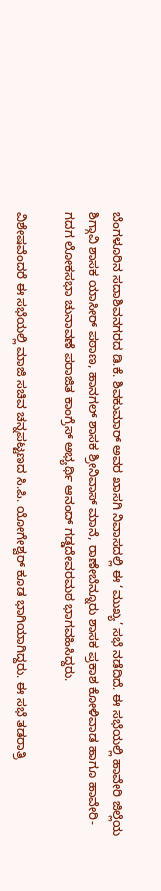ಬೆಂಗಳೂರಿನ ಸದಾಶಿವನಗರದ ಡಿ.ಕೆ. ಶಿವಕುಮಾರ್ ಅವರ ಖಾಸಗಿ ನಿವಾಸದಲ್ಲಿ ಈ ‘ಮುಖ್ಯ’ ಸಭೆ ನಡೆದಿದೆ. ಈ ಸಭೆಯಲ್ಲಿ ಹಾವೇರಿ ಜಿಲ್ಲೆಯ ಶಿಗ್ಗಾವಿ ಶಾಸಕ ಯಾಸೀರ್ ಪಠಾಣ, ಹಾನಗಲ್ ಶಾಸಕ ಶ್ರೀನಿವಾಸ್ ಮಾನೆ, ರಾಣೇಬೆನ್ನೂರು ಶಾಸಕ ಪ್ರಕಾಶ ಕೋಳಿವಾಡ ಹಾಗೂ ಹಾವೇರಿ-ಗದಗ ಲೋಕಸಭಾ ಚುನಾವಣೆ ಪರಾಜಿತ ಕಾಂಗ್ರೆಸ್ ಅಭ್ಯರ್ಥಿ ಆನಂದ್ ಗಡ್ಡದೇವರಮಠ ಭಾಗವಹಿಸಿದ್ದರು.

ವಿಶೇಷವೆಂದರೆ ಈ ಸಭೆಯಲ್ಲಿ ಮಾಜಿ ಸಚಿವ ಚನ್ನಪಟ್ಟಣದ ಸಿ.ಪಿ. ಯೋಗೇಶ್ವರ್ ಕೂಡ ಭಾಗಿಯಾಗಿದ್ದರು. ಈ ಸಭೆ ತಡರಾತ್ರಿ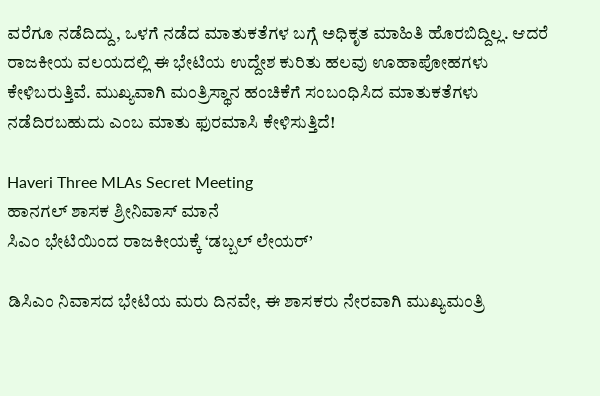ವರೆಗೂ ನಡೆದಿದ್ದು, ಒಳಗೆ ನಡೆದ ಮಾತುಕತೆಗಳ ಬಗ್ಗೆ ಅಧಿಕೃತ ಮಾಹಿತಿ ಹೊರಬಿದ್ದಿಲ್ಲ. ಆದರೆ ರಾಜಕೀಯ ವಲಯದಲ್ಲಿ ಈ ಭೇಟಿಯ ಉದ್ದೇಶ ಕುರಿತು ಹಲವು ಊಹಾಪೋಹಗಳು ಕೇಳಿಬರುತ್ತಿವೆ. ಮುಖ್ಯವಾಗಿ ಮಂತ್ರಿಸ್ಥಾನ ಹಂಚಿಕೆಗೆ ಸಂಬಂಧಿಸಿದ ಮಾತುಕತೆಗಳು ನಡೆದಿರಬಹುದು ಎಂಬ ಮಾತು ಫುರಮಾಸಿ ಕೇಳಿಸುತ್ತಿದೆ!

Haveri Three MLAs Secret Meeting
ಹಾನಗಲ್ ಶಾಸಕ ಶ್ರೀನಿವಾಸ್ ಮಾನೆ
ಸಿಎಂ ಭೇಟಿಯಿಂದ ರಾಜಕೀಯಕ್ಕೆ ‘ಡಬ್ಬಲ್ ಲೇಯರ್’

ಡಿಸಿಎಂ ನಿವಾಸದ ಭೇಟಿಯ ಮರು ದಿನವೇ, ಈ ಶಾಸಕರು ನೇರವಾಗಿ ಮುಖ್ಯಮಂತ್ರಿ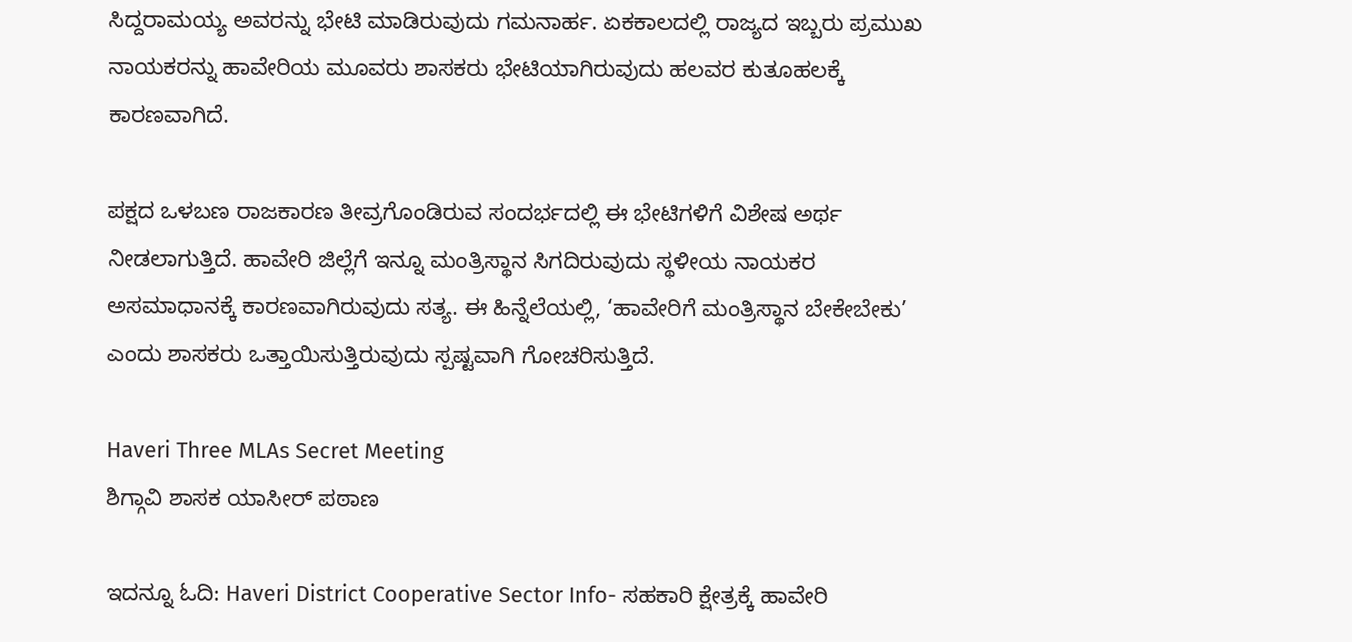ಸಿದ್ದರಾಮಯ್ಯ ಅವರನ್ನು ಭೇಟಿ ಮಾಡಿರುವುದು ಗಮನಾರ್ಹ. ಏಕಕಾಲದಲ್ಲಿ ರಾಜ್ಯದ ಇಬ್ಬರು ಪ್ರಮುಖ ನಾಯಕರನ್ನು ಹಾವೇರಿಯ ಮೂವರು ಶಾಸಕರು ಭೇಟಿಯಾಗಿರುವುದು ಹಲವರ ಕುತೂಹಲಕ್ಕೆ ಕಾರಣವಾಗಿದೆ.

ಪಕ್ಷದ ಒಳಬಣ ರಾಜಕಾರಣ ತೀವ್ರಗೊಂಡಿರುವ ಸಂದರ್ಭದಲ್ಲಿ ಈ ಭೇಟಿಗಳಿಗೆ ವಿಶೇಷ ಅರ್ಥ ನೀಡಲಾಗುತ್ತಿದೆ. ಹಾವೇರಿ ಜಿಲ್ಲೆಗೆ ಇನ್ನೂ ಮಂತ್ರಿಸ್ಥಾನ ಸಿಗದಿರುವುದು ಸ್ಥಳೀಯ ನಾಯಕರ ಅಸಮಾಧಾನಕ್ಕೆ ಕಾರಣವಾಗಿರುವುದು ಸತ್ಯ. ಈ ಹಿನ್ನೆಲೆಯಲ್ಲಿ, ‘ಹಾವೇರಿಗೆ ಮಂತ್ರಿಸ್ಥಾನ ಬೇಕೇಬೇಕು’ ಎಂದು ಶಾಸಕರು ಒತ್ತಾಯಿಸುತ್ತಿರುವುದು ಸ್ಪಷ್ಟವಾಗಿ ಗೋಚರಿಸುತ್ತಿದೆ.

Haveri Three MLAs Secret Meeting
ಶಿಗ್ಗಾವಿ ಶಾಸಕ ಯಾಸೀರ್ ಪಠಾಣ

ಇದನ್ನೂ ಓದಿ: Haveri District Cooperative Sector Info- ಸಹಕಾರಿ ಕ್ಷೇತ್ರಕ್ಕೆ ಹಾವೇರಿ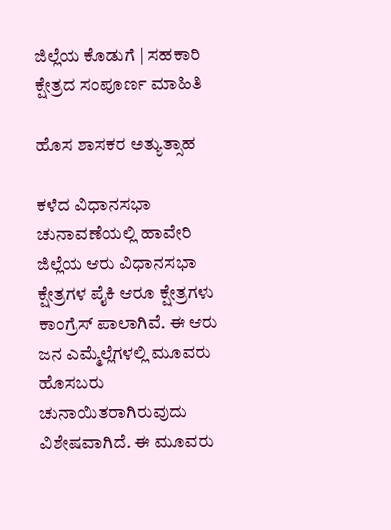ಜಿಲ್ಲೆಯ ಕೊಡುಗೆ | ಸಹಕಾರಿ ಕ್ಷೇತ್ರದ ಸಂಪೂರ್ಣ ಮಾಹಿತಿ

ಹೊಸ ಶಾಸಕರ ಅತ್ಯುತ್ಸಾಹ

ಕಳೆದ ವಿಧಾನಸಭಾ ಚುನಾವಣೆಯಲ್ಲಿ ಹಾವೇರಿ ಜಿಲ್ಲೆಯ ಆರು ವಿಧಾನಸಭಾ ಕ್ಷೇತ್ರಗಳ ಪೈಕಿ ಆರೂ ಕ್ಷೇತ್ರಗಳು ಕಾಂಗ್ರೆಸ್ ಪಾಲಾಗಿವೆ. ಈ ಆರು ಜನ ಎಮ್ಮೆಲ್ಲೆಗಳಲ್ಲಿ ಮೂವರು ಹೊಸಬರು ಚುನಾಯಿತರಾಗಿರುವುದು ವಿಶೇಷವಾಗಿದೆ. ಈ ಮೂವರು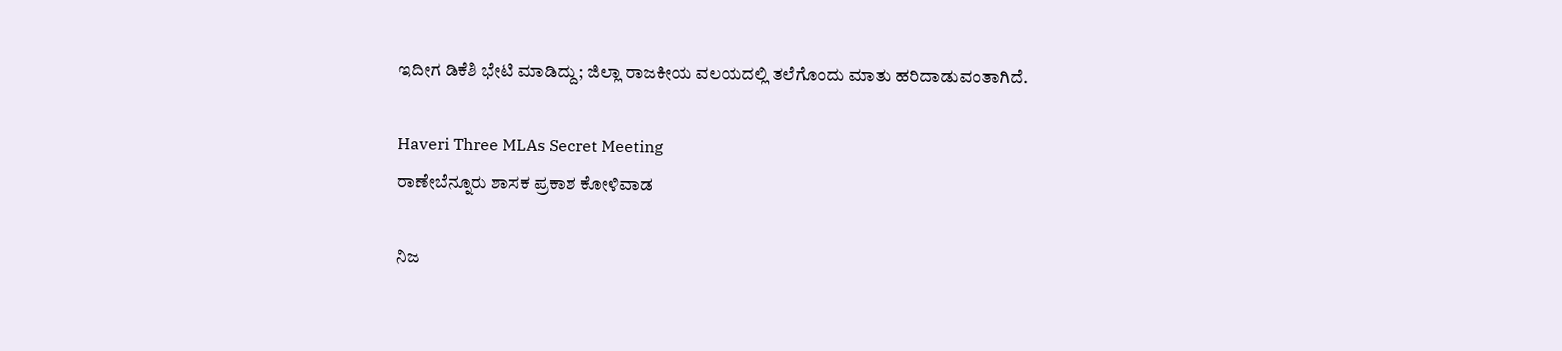ಇದೀಗ ಡಿಕೆಶಿ ಭೇಟಿ ಮಾಡಿದ್ದು; ಜಿಲ್ಲಾ ರಾಜಕೀಯ ವಲಯದಲ್ಲಿ ತಲೆಗೊಂದು ಮಾತು ಹರಿದಾಡುವಂತಾಗಿದೆ.

Haveri Three MLAs Secret Meeting
ರಾಣೇಬೆನ್ನೂರು ಶಾಸಕ ಪ್ರಕಾಶ ಕೋಳಿವಾಡ

ನಿಜ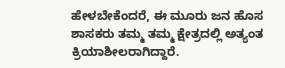ಹೇಳಬೇಕೆಂದರೆ, ಈ ಮೂರು ಜನ ಹೊಸ ಶಾಸಕರು ತಮ್ಮ ತಮ್ಮ ಕ್ಷೇತ್ರದಲ್ಲಿ ಅತ್ಯಂತ ಕ್ರಿಯಾಶೀಲರಾಗಿದ್ದಾರೆ.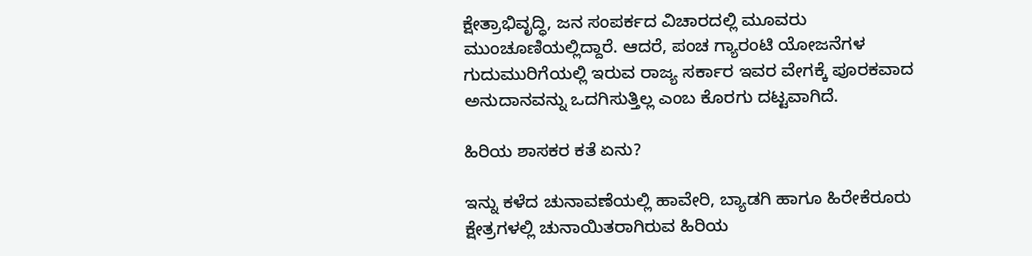ಕ್ಷೇತ್ರಾಭಿವೃದ್ಧಿ, ಜನ ಸಂಪರ್ಕದ ವಿಚಾರದಲ್ಲಿ ಮೂವರು ಮುಂಚೂಣಿಯಲ್ಲಿದ್ದಾರೆ. ಆದರೆ, ಪಂಚ ಗ್ಯಾರಂಟಿ ಯೋಜನೆಗಳ ಗುದುಮುರಿಗೆಯಲ್ಲಿ ಇರುವ ರಾಜ್ಯ ಸರ್ಕಾರ ಇವರ ವೇಗಕ್ಕೆ ಪೂರಕವಾದ ಅನುದಾನವನ್ನು ಒದಗಿಸುತ್ತಿಲ್ಲ ಎಂಬ ಕೊರಗು ದಟ್ಟವಾಗಿದೆ.

ಹಿರಿಯ ಶಾಸಕರ ಕತೆ ಏನು?

ಇನ್ನು ಕಳೆದ ಚುನಾವಣೆಯಲ್ಲಿ ಹಾವೇರಿ, ಬ್ಯಾಡಗಿ ಹಾಗೂ ಹಿರೇಕೆರೂರು ಕ್ಷೇತ್ರಗಳಲ್ಲಿ ಚುನಾಯಿತರಾಗಿರುವ ಹಿರಿಯ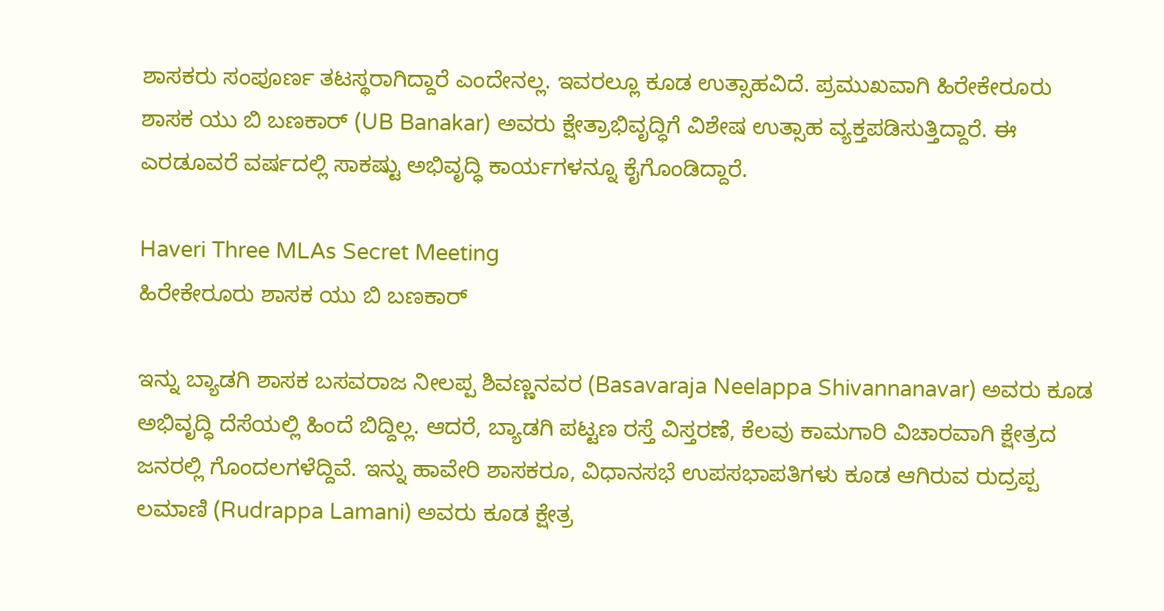ಶಾಸಕರು ಸಂಪೂರ್ಣ ತಟಸ್ಥರಾಗಿದ್ದಾರೆ ಎಂದೇನಲ್ಲ. ಇವರಲ್ಲೂ ಕೂಡ ಉತ್ಸಾಹವಿದೆ. ಪ್ರಮುಖವಾಗಿ ಹಿರೇಕೇರೂರು ಶಾಸಕ ಯು ಬಿ ಬಣಕಾರ್ (UB Banakar) ಅವರು ಕ್ಷೇತ್ರಾಭಿವೃದ್ಧಿಗೆ ವಿಶೇಷ ಉತ್ಸಾಹ ವ್ಯಕ್ತಪಡಿಸುತ್ತಿದ್ದಾರೆ. ಈ ಎರಡೂವರೆ ವರ್ಷದಲ್ಲಿ ಸಾಕಷ್ಟು ಅಭಿವೃದ್ಧಿ ಕಾರ್ಯಗಳನ್ನೂ ಕೈಗೊಂಡಿದ್ದಾರೆ.

Haveri Three MLAs Secret Meeting
ಹಿರೇಕೇರೂರು ಶಾಸಕ ಯು ಬಿ ಬಣಕಾರ್

ಇನ್ನು ಬ್ಯಾಡಗಿ ಶಾಸಕ ಬಸವರಾಜ ನೀಲಪ್ಪ ಶಿವಣ್ಣನವರ (Basavaraja Neelappa Shivannanavar) ಅವರು ಕೂಡ ಅಭಿವೃದ್ಧಿ ದೆಸೆಯಲ್ಲಿ ಹಿಂದೆ ಬಿದ್ದಿಲ್ಲ. ಆದರೆ, ಬ್ಯಾಡಗಿ ಪಟ್ಟಣ ರಸ್ತೆ ವಿಸ್ತರಣೆ, ಕೆಲವು ಕಾಮಗಾರಿ ವಿಚಾರವಾಗಿ ಕ್ಷೇತ್ರದ ಜನರಲ್ಲಿ ಗೊಂದಲಗಳೆದ್ದಿವೆ. ಇನ್ನು ಹಾವೇರಿ ಶಾಸಕರೂ, ವಿಧಾನಸಭೆ ಉಪಸಭಾಪತಿಗಳು ಕೂಡ ಆಗಿರುವ ರುದ್ರಪ್ಪ ಲಮಾಣಿ (Rudrappa Lamani) ಅವರು ಕೂಡ ಕ್ಷೇತ್ರ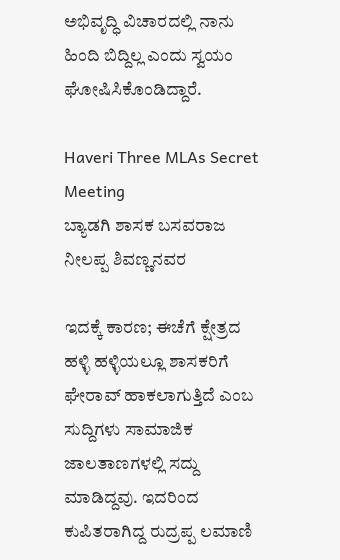ಅಭಿವೃದ್ಧಿ ವಿಚಾರದಲ್ಲಿ ನಾನು ಹಿಂದಿ ಬಿದ್ದಿಲ್ಲ ಎಂದು ಸ್ವಯಂ ಘೋಷಿಸಿಕೊಂಡಿದ್ದಾರೆ.

Haveri Three MLAs Secret Meeting
ಬ್ಯಾಡಗಿ ಶಾಸಕ ಬಸವರಾಜ ನೀಲಪ್ಪ ಶಿವಣ್ಣನವರ

ಇದಕ್ಕೆ ಕಾರಣ; ಈಚೆಗೆ ಕ್ಷೇತ್ರದ ಹಳ್ಳಿ ಹಳ್ಳಿಯಲ್ಲೂ ಶಾಸಕರಿಗೆ ಘೇರಾವ್ ಹಾಕಲಾಗುತ್ತಿದೆ ಎಂಬ ಸುದ್ದಿಗಳು ಸಾಮಾಜಿಕ ಜಾಲತಾಣಗಳಲ್ಲಿ ಸದ್ದು ಮಾಡಿದ್ದವು. ಇದರಿಂದ ಕುಪಿತರಾಗಿದ್ದ ರುದ್ರಪ್ಪ ಲಮಾಣಿ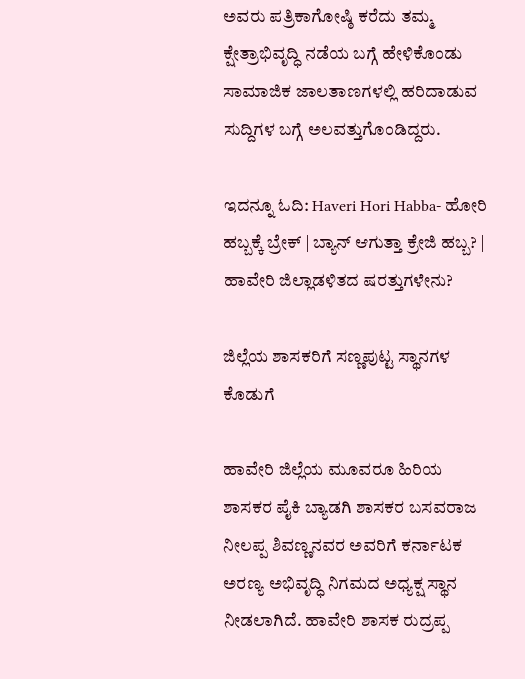ಅವರು ಪತ್ರಿಕಾಗೋಷ್ಠಿ ಕರೆದು ತಮ್ಮ ಕ್ಷೇತ್ರಾಭಿವೃದ್ಧಿ ನಡೆಯ ಬಗ್ಗೆ ಹೇಳಿಕೊಂಡು ಸಾಮಾಜಿಕ ಜಾಲತಾಣಗಳಲ್ಲಿ ಹರಿದಾಡುವ ಸುದ್ದಿಗಳ ಬಗ್ಗೆ ಅಲವತ್ತುಗೊಂಡಿದ್ದರು.

ಇದನ್ನೂ ಓದಿ: Haveri Hori Habba- ಹೋರಿ ಹಬ್ಬಕ್ಕೆ ಬ್ರೇಕ್ | ಬ್ಯಾನ್ ಆಗುತ್ತಾ ಕ್ರೇಜಿ ಹಬ್ಬ? | ಹಾವೇರಿ ಜಿಲ್ಲಾಡಳಿತದ ಷರತ್ತುಗಳೇನು?

ಜಿಲ್ಲೆಯ ಶಾಸಕರಿಗೆ ಸಣ್ಣಪುಟ್ಟ ಸ್ಥಾನಗಳ ಕೊಡುಗೆ

ಹಾವೇರಿ ಜಿಲ್ಲೆಯ ಮೂವರೂ ಹಿರಿಯ ಶಾಸಕರ ಪೈಕಿ ಬ್ಯಾಡಗಿ ಶಾಸಕರ ಬಸವರಾಜ ನೀಲಪ್ಪ ಶಿವಣ್ಣನವರ ಅವರಿಗೆ ಕರ್ನಾಟಕ ಅರಣ್ಯ ಅಭಿವೃದ್ಧಿ ನಿಗಮದ ಅಧ್ಯಕ್ಷ ಸ್ಥಾನ ನೀಡಲಾಗಿದೆ. ಹಾವೇರಿ ಶಾಸಕ ರುದ್ರಪ್ಪ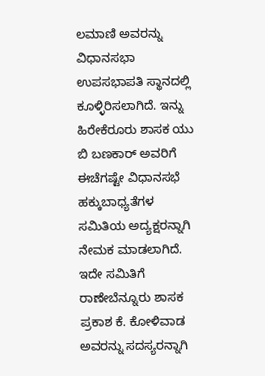ಲಮಾಣಿ ಅವರನ್ನು ವಿಧಾನಸಭಾ ಉಪಸಭಾಪತಿ ಸ್ಥಾನದಲ್ಲಿ ಕೂಳ್ಳಿರಿಸಲಾಗಿದೆ. ಇನ್ನು ಹಿರೇಕೆರೂರು ಶಾಸಕ ಯು ಬಿ ಬಣಕಾರ್ ಅವರಿಗೆ ಈಚೆಗಷ್ಟೇ ವಿಧಾನಸಭೆ ಹಕ್ಕುಬಾಧ್ಯತೆಗಳ ಸಮಿತಿಯ ಅದ್ಯಕ್ಷರನ್ನಾಗಿ ನೇಮಕ ಮಾಡಲಾಗಿದೆ. ಇದೇ ಸಮಿತಿಗೆ ರಾಣೇಬೆನ್ನೂರು ಶಾಸಕ ಪ್ರಕಾಶ ಕೆ. ಕೋಳಿವಾಡ ಅವರನ್ನು ಸದಸ್ಯರನ್ನಾಗಿ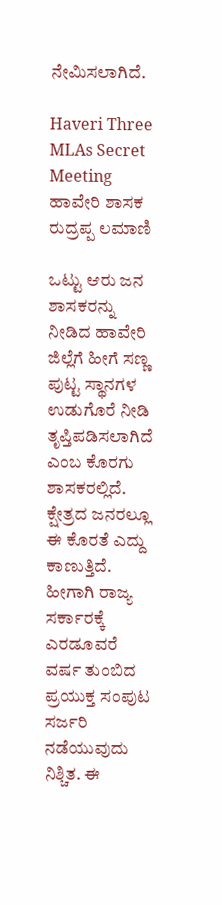ನೇಮಿಸಲಾಗಿದೆ.

Haveri Three MLAs Secret Meeting
ಹಾವೇರಿ ಶಾಸಕ ರುದ್ರಪ್ಪ ಲಮಾಣಿ

ಒಟ್ಟು ಆರು ಜನ ಶಾಸಕರನ್ನು ನೀಡಿದ ಹಾವೇರಿ ಜಿಲ್ಲೆಗೆ ಹೀಗೆ ಸಣ್ಣ ಪುಟ್ಟ ಸ್ಥಾನಗಳ ಉಡುಗೊರೆ ನೀಡಿ ತೃಪ್ತಿಪಡಿಸಲಾಗಿದೆ ಎಂಬ ಕೊರಗು ಶಾಸಕರಲ್ಲಿದೆ. ಕ್ಷೇತ್ರದ ಜನರಲ್ಲೂ ಈ ಕೊರತೆ ಎದ್ದು ಕಾಣುತ್ತಿದೆ. ಹೀಗಾಗಿ ರಾಜ್ಯ ಸರ್ಕಾರಕ್ಕೆ ಎರಡೂವರೆ ವರ್ಷ ತುಂಬಿದ ಪ್ರಯುಕ್ತ ಸಂಪುಟ ಸರ್ಜರಿ ನಡೆಯುವುದು ನಿಶ್ಚಿತ. ಈ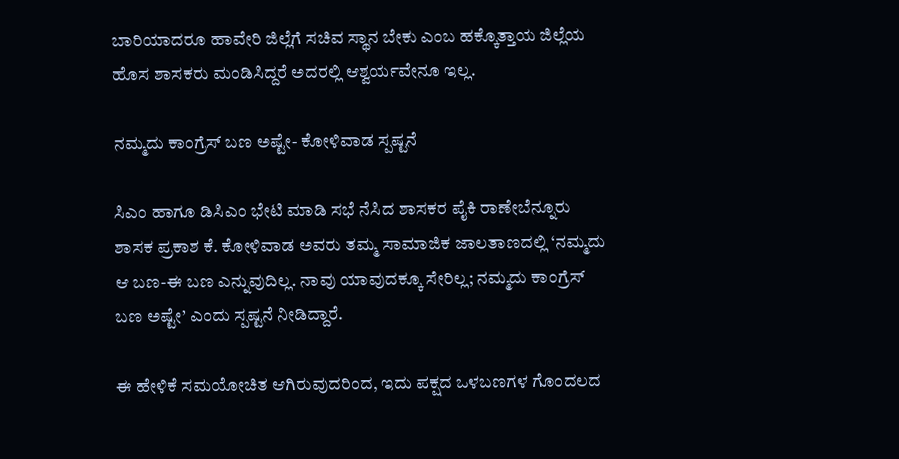ಬಾರಿಯಾದರೂ ಹಾವೇರಿ ಜಿಲ್ಲೆಗೆ ಸಚಿವ ಸ್ಥಾನ ಬೇಕು ಎಂಬ ಹಕ್ಕೊತ್ತಾಯ ಜಿಲ್ಲೆಯ ಹೊಸ ಶಾಸಕರು ಮಂಡಿಸಿದ್ದರೆ ಅದರಲ್ಲಿ ಆಶ್ವರ್ಯವೇನೂ ಇಲ್ಲ.

ನಮ್ಮದು ಕಾಂಗ್ರೆಸ್ ಬಣ ಅಷ್ಟೇ- ಕೋಳಿವಾಡ ಸ್ಪಷ್ಟನೆ

ಸಿಎಂ ಹಾಗೂ ಡಿಸಿಎಂ ಭೇಟಿ ಮಾಡಿ ಸಭೆ ನೆಸಿದ ಶಾಸಕರ ಪೈಕಿ ರಾಣೇಬೆನ್ನೂರು ಶಾಸಕ ಪ್ರಕಾಶ ಕೆ. ಕೋಳಿವಾಡ ಅವರು ತಮ್ಮ ಸಾಮಾಜಿಕ ಜಾಲತಾಣದಲ್ಲಿ ‘ನಮ್ಮದು ಆ ಬಣ-ಈ ಬಣ ಎನ್ನುವುದಿಲ್ಲ. ನಾವು ಯಾವುದಕ್ಕೂ ಸೇರಿಲ್ಲ; ನಮ್ಮದು ಕಾಂಗ್ರೆಸ್ ಬಣ ಅಷ್ಟೇ’ ಎಂದು ಸ್ಪಷ್ಟನೆ ನೀಡಿದ್ದಾರೆ.

ಈ ಹೇಳಿಕೆ ಸಮಯೋಚಿತ ಆಗಿರುವುದರಿಂದ, ಇದು ಪಕ್ಷದ ಒಳಬಣಗಳ ಗೊಂದಲದ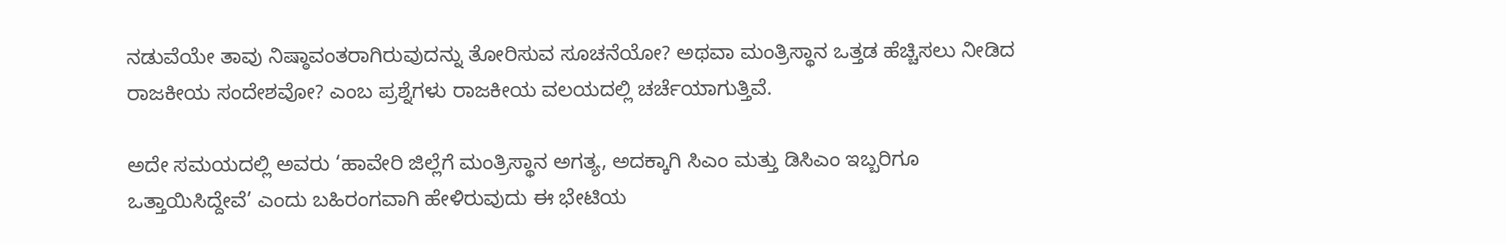ನಡುವೆಯೇ ತಾವು ನಿಷ್ಠಾವಂತರಾಗಿರುವುದನ್ನು ತೋರಿಸುವ ಸೂಚನೆಯೋ? ಅಥವಾ ಮಂತ್ರಿಸ್ಥಾನ ಒತ್ತಡ ಹೆಚ್ಚಿಸಲು ನೀಡಿದ ರಾಜಕೀಯ ಸಂದೇಶವೋ? ಎಂಬ ಪ್ರಶ್ನೆಗಳು ರಾಜಕೀಯ ವಲಯದಲ್ಲಿ ಚರ್ಚೆಯಾಗುತ್ತಿವೆ.

ಅದೇ ಸಮಯದಲ್ಲಿ ಅವರು ‘ಹಾವೇರಿ ಜಿಲ್ಲೆಗೆ ಮಂತ್ರಿಸ್ಥಾನ ಅಗತ್ಯ, ಅದಕ್ಕಾಗಿ ಸಿಎಂ ಮತ್ತು ಡಿಸಿಎಂ ಇಬ್ಬರಿಗೂ ಒತ್ತಾಯಿಸಿದ್ದೇವೆ’ ಎಂದು ಬಹಿರಂಗವಾಗಿ ಹೇಳಿರುವುದು ಈ ಭೇಟಿಯ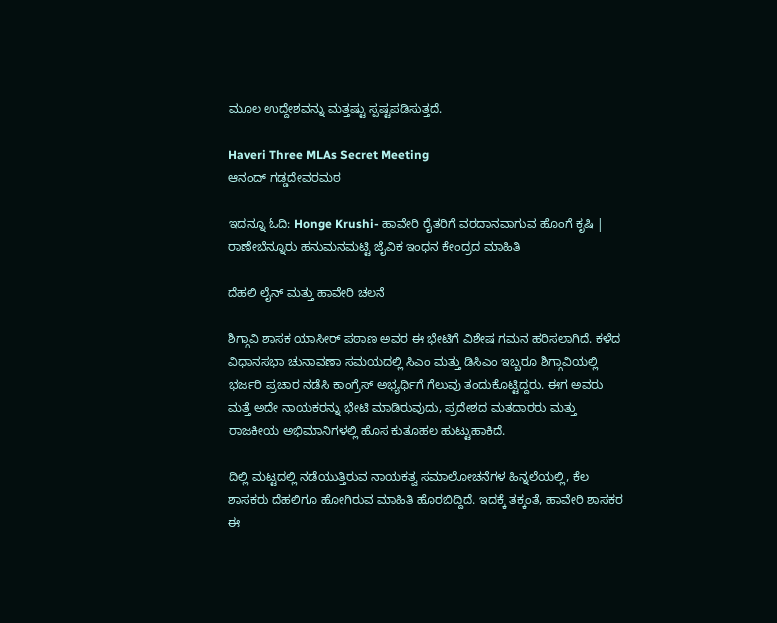ಮೂಲ ಉದ್ದೇಶವನ್ನು ಮತ್ತಷ್ಟು ಸ್ಪಷ್ಟಪಡಿಸುತ್ತದೆ.

Haveri Three MLAs Secret Meeting
ಆನಂದ್ ಗಡ್ಡದೇವರಮಠ

ಇದನ್ನೂ ಓದಿ: Honge Krushi- ಹಾವೇರಿ ರೈತರಿಗೆ ವರದಾನವಾಗುವ ಹೊಂಗೆ ಕೃಷಿ | ರಾಣೇಬೆನ್ನೂರು ಹನುಮನಮಟ್ಟಿ ಜೈವಿಕ ಇಂಧನ ಕೇಂದ್ರದ ಮಾಹಿತಿ

ದೆಹಲಿ ಲೈನ್ ಮತ್ತು ಹಾವೇರಿ ಚಲನೆ

ಶಿಗ್ಗಾವಿ ಶಾಸಕ ಯಾಸೀರ್ ಪಠಾಣ ಅವರ ಈ ಭೇಟಿಗೆ ವಿಶೇಷ ಗಮನ ಹರಿಸಲಾಗಿದೆ. ಕಳೆದ ವಿಧಾನಸಭಾ ಚುನಾವಣಾ ಸಮಯದಲ್ಲಿ ಸಿಎಂ ಮತ್ತು ಡಿಸಿಎಂ ಇಬ್ಬರೂ ಶಿಗ್ಗಾವಿಯಲ್ಲಿ ಭರ್ಜರಿ ಪ್ರಚಾರ ನಡೆಸಿ ಕಾಂಗ್ರೆಸ್ ಅಭ್ಯರ್ಥಿಗೆ ಗೆಲುವು ತಂದುಕೊಟ್ಟಿದ್ದರು. ಈಗ ಅವರು ಮತ್ತೆ ಅದೇ ನಾಯಕರನ್ನು ಭೇಟಿ ಮಾಡಿರುವುದು, ಪ್ರದೇಶದ ಮತದಾರರು ಮತ್ತು ರಾಜಕೀಯ ಅಭಿಮಾನಿಗಳಲ್ಲಿ ಹೊಸ ಕುತೂಹಲ ಹುಟ್ಟುಹಾಕಿದೆ.

ದಿಲ್ಲಿ ಮಟ್ಟದಲ್ಲಿ ನಡೆಯುತ್ತಿರುವ ನಾಯಕತ್ವ ಸಮಾಲೋಚನೆಗಳ ಹಿನ್ನಲೆಯಲ್ಲಿ, ಕೆಲ ಶಾಸಕರು ದೆಹಲಿಗೂ ಹೋಗಿರುವ ಮಾಹಿತಿ ಹೊರಬಿದ್ದಿದೆ. ಇದಕ್ಕೆ ತಕ್ಕಂತೆ, ಹಾವೇರಿ ಶಾಸಕರ ಈ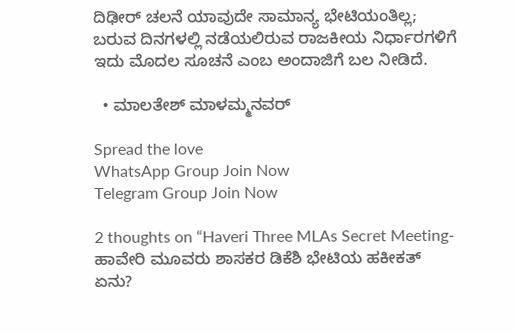ದಿಢೀರ್ ಚಲನೆ ಯಾವುದೇ ಸಾಮಾನ್ಯ ಭೇಟಿಯಂತಿಲ್ಲ; ಬರುವ ದಿನಗಳಲ್ಲಿ ನಡೆಯಲಿರುವ ರಾಜಕೀಯ ನಿರ್ಧಾರಗಳಿಗೆ ಇದು ಮೊದಲ ಸೂಚನೆ ಎಂಬ ಅಂದಾಜಿಗೆ ಬಲ ನೀಡಿದೆ.

  • ಮಾಲತೇಶ್ ಮಾಳಮ್ಮನವರ್

Spread the love
WhatsApp Group Join Now
Telegram Group Join Now

2 thoughts on “Haveri Three MLAs Secret Meeting- ಹಾವೇರಿ ಮೂವರು ಶಾಸಕರ ಡಿಕೆಶಿ ಭೇಟಿಯ ಹಕೀಕತ್ ಏನು?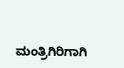ಮಂತ್ರಿಗಿರಿಗಾಗಿ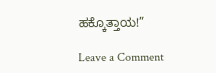ಹಕ್ಕೊತ್ತಾಯ!”

Leave a Comment